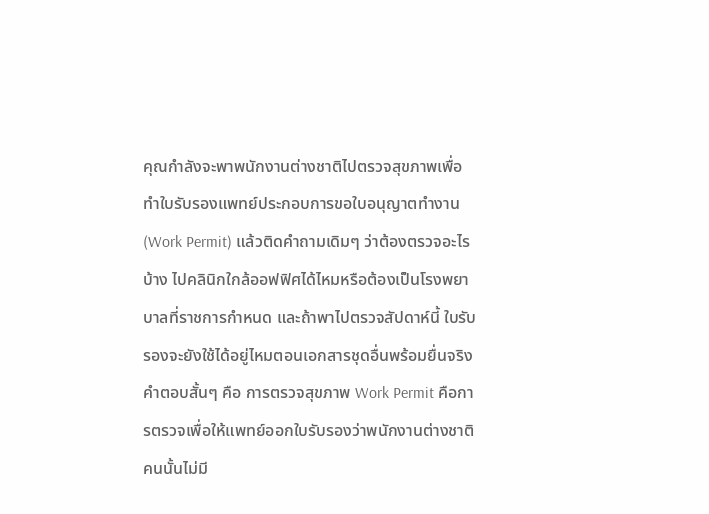คุณกำลังจะพาพนักงานต่างชาติไปตรวจสุขภาพเพื่อทำใบรับรองแพทย์ประกอบการขอใบอนุญาตทำงาน (Work Permit) แล้วติดคำถามเดิมๆ ว่าต้องตรวจอะไรบ้าง ไปคลินิกใกล้ออฟฟิศได้ไหมหรือต้องเป็นโรงพยาบาลที่ราชการกำหนด และถ้าพาไปตรวจสัปดาห์นี้ ใบรับรองจะยังใช้ได้อยู่ไหมตอนเอกสารชุดอื่นพร้อมยื่นจริง
คำตอบสั้นๆ คือ การตรวจสุขภาพ Work Permit คือการตรวจเพื่อให้แพทย์ออกใบรับรองว่าพนักงานต่างชาติคนนั้นไม่มี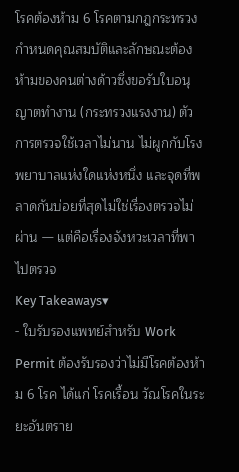โรคต้องห้าม 6 โรคตามกฎกระทรวงกำหนดคุณสมบัติและลักษณะต้องห้ามของคนต่างด้าวซึ่งขอรับใบอนุญาตทำงาน (กระทรวงแรงงาน) ตัวการตรวจใช้เวลาไม่นาน ไม่ผูกกับโรงพยาบาลแห่งใดแห่งหนึ่ง และจุดที่พลาดกันบ่อยที่สุดไม่ใช่เรื่องตรวจไม่ผ่าน — แต่คือเรื่องจังหวะเวลาที่พาไปตรวจ
Key Takeaways▾
- ใบรับรองแพทย์สำหรับ Work Permit ต้องรับรองว่าไม่มีโรคต้องห้าม 6 โรค ได้แก่ โรคเรื้อน วัณโรคในระยะอันตราย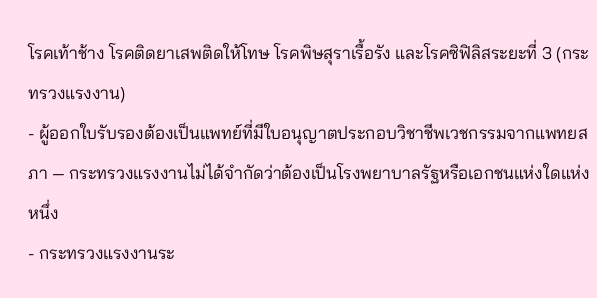โรคเท้าช้าง โรคติดยาเสพติดให้โทษ โรคพิษสุราเรื้อรัง และโรคซิฟิลิสระยะที่ 3 (กระทรวงแรงงาน)
- ผู้ออกใบรับรองต้องเป็นแพทย์ที่มีใบอนุญาตประกอบวิชาชีพเวชกรรมจากแพทยสภา — กระทรวงแรงงานไม่ได้จำกัดว่าต้องเป็นโรงพยาบาลรัฐหรือเอกชนแห่งใดแห่งหนึ่ง
- กระทรวงแรงงานระ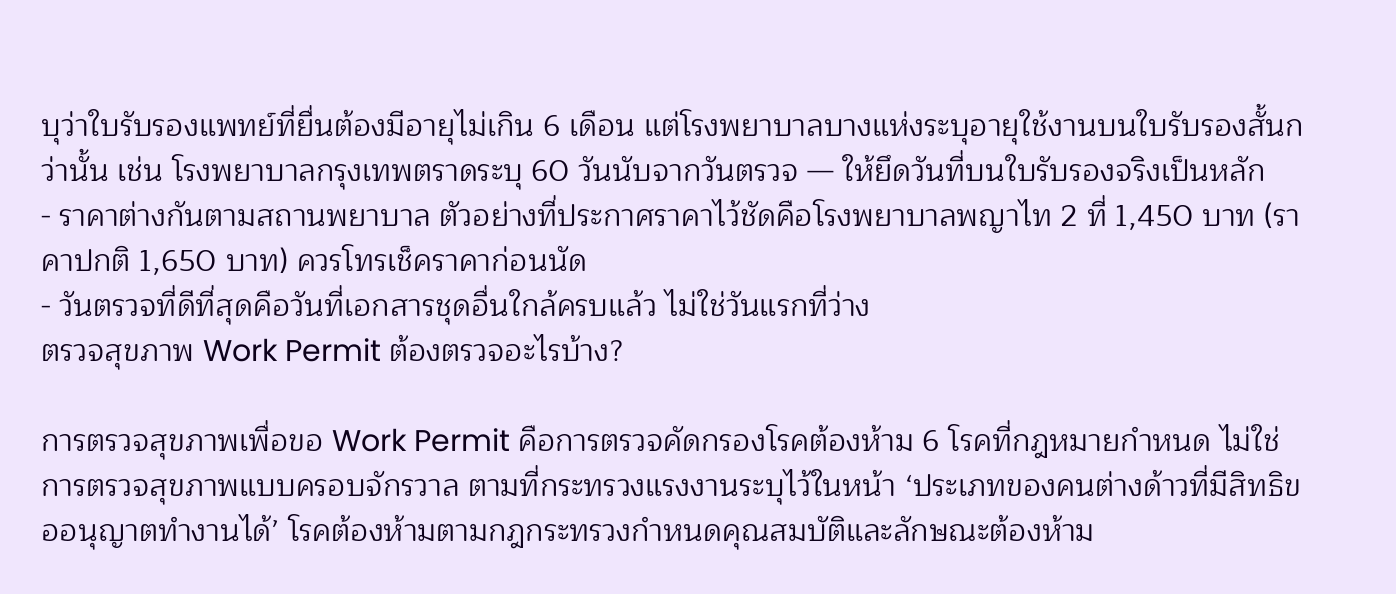บุว่าใบรับรองแพทย์ที่ยื่นต้องมีอายุไม่เกิน 6 เดือน แต่โรงพยาบาลบางแห่งระบุอายุใช้งานบนใบรับรองสั้นกว่านั้น เช่น โรงพยาบาลกรุงเทพตราดระบุ 60 วันนับจากวันตรวจ — ให้ยึดวันที่บนใบรับรองจริงเป็นหลัก
- ราคาต่างกันตามสถานพยาบาล ตัวอย่างที่ประกาศราคาไว้ชัดคือโรงพยาบาลพญาไท 2 ที่ 1,450 บาท (ราคาปกติ 1,650 บาท) ควรโทรเช็คราคาก่อนนัด
- วันตรวจที่ดีที่สุดคือวันที่เอกสารชุดอื่นใกล้ครบแล้ว ไม่ใช่วันแรกที่ว่าง
ตรวจสุขภาพ Work Permit ต้องตรวจอะไรบ้าง?

การตรวจสุขภาพเพื่อขอ Work Permit คือการตรวจคัดกรองโรคต้องห้าม 6 โรคที่กฎหมายกำหนด ไม่ใช่การตรวจสุขภาพแบบครอบจักรวาล ตามที่กระทรวงแรงงานระบุไว้ในหน้า ‘ประเภทของคนต่างด้าวที่มีสิทธิขออนุญาตทำงานได้’ โรคต้องห้ามตามกฎกระทรวงกำหนดคุณสมบัติและลักษณะต้องห้าม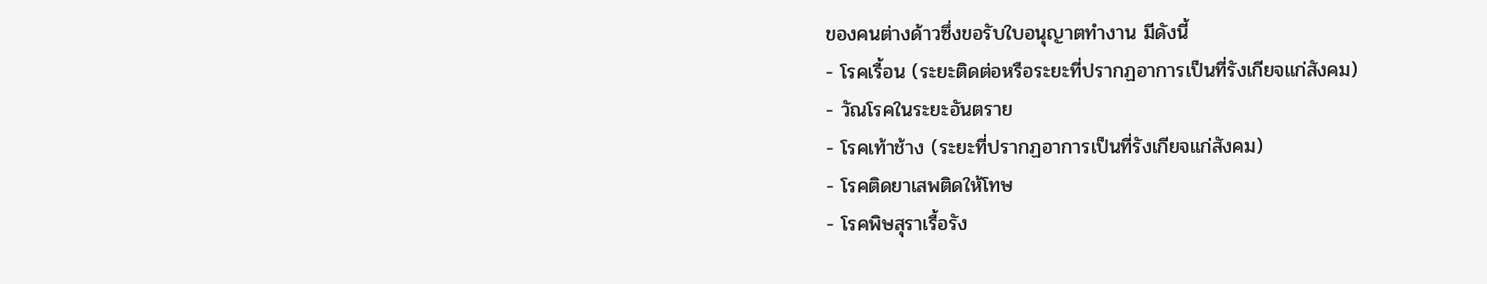ของคนต่างด้าวซึ่งขอรับใบอนุญาตทำงาน มีดังนี้
- โรคเรื้อน (ระยะติดต่อหรือระยะที่ปรากฏอาการเป็นที่รังเกียจแก่สังคม)
- วัณโรคในระยะอันตราย
- โรคเท้าช้าง (ระยะที่ปรากฏอาการเป็นที่รังเกียจแก่สังคม)
- โรคติดยาเสพติดให้โทษ
- โรคพิษสุราเรื้อรัง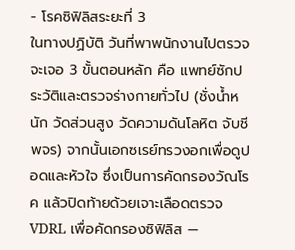- โรคซิฟิลิสระยะที่ 3
ในทางปฏิบัติ วันที่พาพนักงานไปตรวจจะเจอ 3 ขั้นตอนหลัก คือ แพทย์ซักประวัติและตรวจร่างกายทั่วไป (ชั่งน้ำหนัก วัดส่วนสูง วัดความดันโลหิต จับชีพจร) จากนั้นเอกซเรย์ทรวงอกเพื่อดูปอดและหัวใจ ซึ่งเป็นการคัดกรองวัณโรค แล้วปิดท้ายด้วยเจาะเลือดตรวจ VDRL เพื่อคัดกรองซิฟิลิส —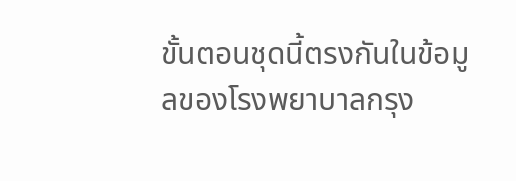ขั้นตอนชุดนี้ตรงกันในข้อมูลของโรงพยาบาลกรุง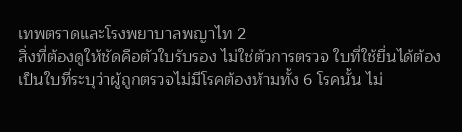เทพตราดและโรงพยาบาลพญาไท 2
สิ่งที่ต้องดูให้ชัดคือตัวใบรับรอง ไม่ใช่ตัวการตรวจ ใบที่ใช้ยื่นได้ต้องเป็นใบที่ระบุว่าผู้ถูกตรวจไม่มีโรคต้องห้ามทั้ง 6 โรคนั้น ไม่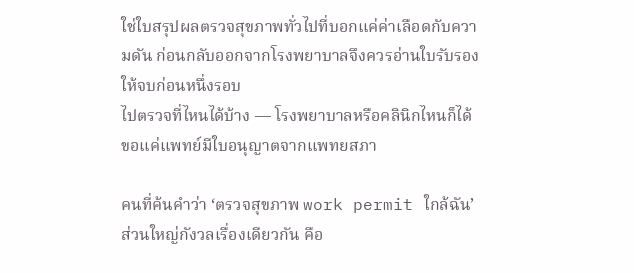ใช่ใบสรุปผลตรวจสุขภาพทั่วไปที่บอกแค่ค่าเลือดกับความดัน ก่อนกลับออกจากโรงพยาบาลจึงควรอ่านใบรับรองให้จบก่อนหนึ่งรอบ
ไปตรวจที่ไหนได้บ้าง — โรงพยาบาลหรือคลินิกไหนก็ได้ ขอแค่แพทย์มีใบอนุญาตจากแพทยสภา

คนที่ค้นคำว่า ‘ตรวจสุขภาพ work permit ใกล้ฉัน’ ส่วนใหญ่กังวลเรื่องเดียวกัน คือ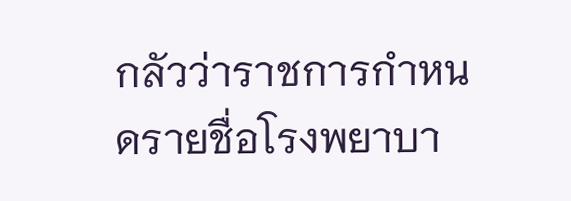กลัวว่าราชการกำหนดรายชื่อโรงพยาบา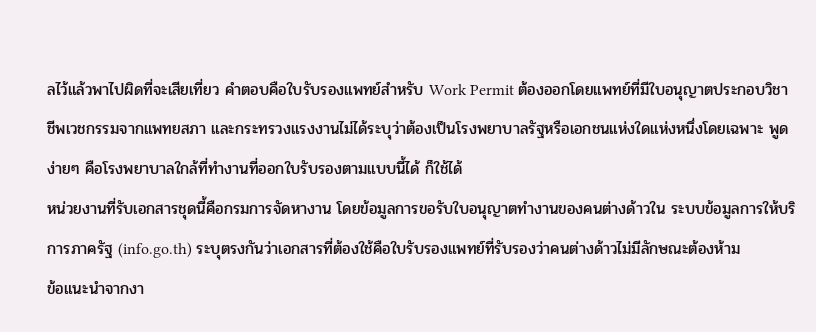ลไว้แล้วพาไปผิดที่จะเสียเที่ยว คำตอบคือใบรับรองแพทย์สำหรับ Work Permit ต้องออกโดยแพทย์ที่มีใบอนุญาตประกอบวิชาชีพเวชกรรมจากแพทยสภา และกระทรวงแรงงานไม่ได้ระบุว่าต้องเป็นโรงพยาบาลรัฐหรือเอกชนแห่งใดแห่งหนึ่งโดยเฉพาะ พูดง่ายๆ คือโรงพยาบาลใกล้ที่ทำงานที่ออกใบรับรองตามแบบนี้ได้ ก็ใช้ได้
หน่วยงานที่รับเอกสารชุดนี้คือกรมการจัดหางาน โดยข้อมูลการขอรับใบอนุญาตทำงานของคนต่างด้าวใน ระบบข้อมูลการให้บริการภาครัฐ (info.go.th) ระบุตรงกันว่าเอกสารที่ต้องใช้คือใบรับรองแพทย์ที่รับรองว่าคนต่างด้าวไม่มีลักษณะต้องห้าม
ข้อแนะนำจากงา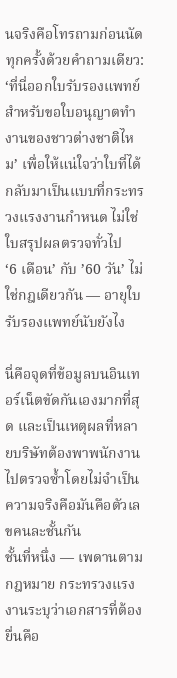นจริงคือโทรถามก่อนนัดทุกครั้งด้วยคำถามเดียว: ‘ที่นี่ออกใบรับรองแพทย์สำหรับขอใบอนุญาตทำงานของชาวต่างชาติไหม’ เพื่อให้แน่ใจว่าใบที่ได้กลับมาเป็นแบบที่กระทรวงแรงงานกำหนด ไม่ใช่ใบสรุปผลตรวจทั่วไป
‘6 เดือน’ กับ ’60 วัน’ ไม่ใช่กฎเดียวกัน — อายุใบรับรองแพทย์นับยังไง

นี่คือจุดที่ข้อมูลบนอินเทอร์เน็ตขัดกันเองมากที่สุด และเป็นเหตุผลที่หลายบริษัทต้องพาพนักงานไปตรวจซ้ำโดยไม่จำเป็น ความจริงคือมันคือตัวเลขคนละชั้นกัน
ชั้นที่หนึ่ง — เพดานตามกฎหมาย กระทรวงแรงงานระบุว่าเอกสารที่ต้องยื่นคือ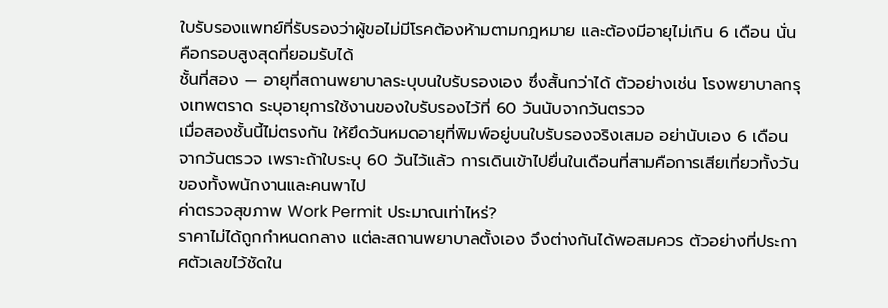ใบรับรองแพทย์ที่รับรองว่าผู้ขอไม่มีโรคต้องห้ามตามกฎหมาย และต้องมีอายุไม่เกิน 6 เดือน นั่นคือกรอบสูงสุดที่ยอมรับได้
ชั้นที่สอง — อายุที่สถานพยาบาลระบุบนใบรับรองเอง ซึ่งสั้นกว่าได้ ตัวอย่างเช่น โรงพยาบาลกรุงเทพตราด ระบุอายุการใช้งานของใบรับรองไว้ที่ 60 วันนับจากวันตรวจ
เมื่อสองชั้นนี้ไม่ตรงกัน ให้ยึดวันหมดอายุที่พิมพ์อยู่บนใบรับรองจริงเสมอ อย่านับเอง 6 เดือนจากวันตรวจ เพราะถ้าใบระบุ 60 วันไว้แล้ว การเดินเข้าไปยื่นในเดือนที่สามคือการเสียเที่ยวทั้งวันของทั้งพนักงานและคนพาไป
ค่าตรวจสุขภาพ Work Permit ประมาณเท่าไหร่?
ราคาไม่ได้ถูกกำหนดกลาง แต่ละสถานพยาบาลตั้งเอง จึงต่างกันได้พอสมควร ตัวอย่างที่ประกาศตัวเลขไว้ชัดใน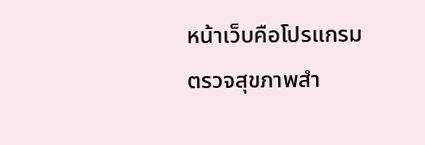หน้าเว็บคือโปรแกรมตรวจสุขภาพสำ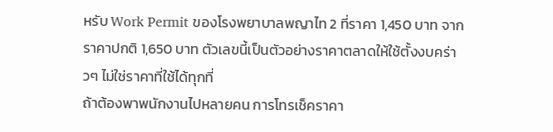หรับ Work Permit ของโรงพยาบาลพญาไท 2 ที่ราคา 1,450 บาท จากราคาปกติ 1,650 บาท ตัวเลขนี้เป็นตัวอย่างราคาตลาดให้ใช้ตั้งงบคร่าวๆ ไม่ใช่ราคาที่ใช้ได้ทุกที่
ถ้าต้องพาพนักงานไปหลายคน การโทรเช็คราคา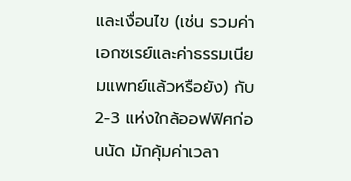และเงื่อนไข (เช่น รวมค่าเอกซเรย์และค่าธรรมเนียมแพทย์แล้วหรือยัง) กับ 2-3 แห่งใกล้ออฟฟิศก่อนนัด มักคุ้มค่าเวลา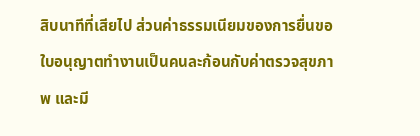สิบนาทีที่เสียไป ส่วนค่าธรรมเนียมของการยื่นขอใบอนุญาตทำงานเป็นคนละก้อนกับค่าตรวจสุขภาพ และมี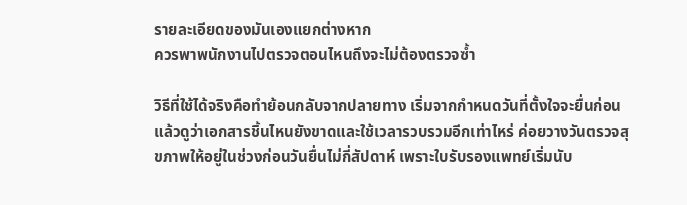รายละเอียดของมันเองแยกต่างหาก
ควรพาพนักงานไปตรวจตอนไหนถึงจะไม่ต้องตรวจซ้ำ

วิธีที่ใช้ได้จริงคือทำย้อนกลับจากปลายทาง เริ่มจากกำหนดวันที่ตั้งใจจะยื่นก่อน แล้วดูว่าเอกสารชิ้นไหนยังขาดและใช้เวลารวบรวมอีกเท่าไหร่ ค่อยวางวันตรวจสุขภาพให้อยู่ในช่วงก่อนวันยื่นไม่กี่สัปดาห์ เพราะใบรับรองแพทย์เริ่มนับ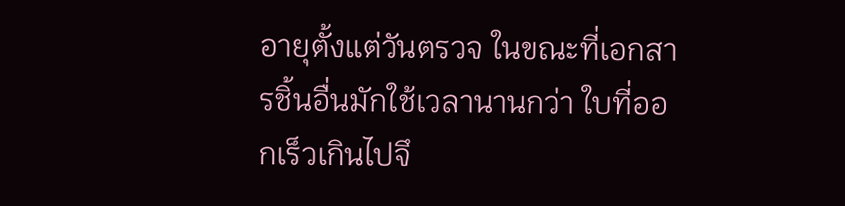อายุตั้งแต่วันตรวจ ในขณะที่เอกสารชิ้นอื่นมักใช้เวลานานกว่า ใบที่ออกเร็วเกินไปจึ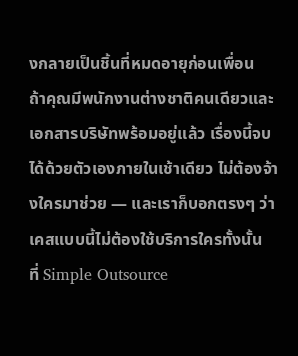งกลายเป็นชิ้นที่หมดอายุก่อนเพื่อน
ถ้าคุณมีพนักงานต่างชาติคนเดียวและเอกสารบริษัทพร้อมอยู่แล้ว เรื่องนี้จบได้ด้วยตัวเองภายในเช้าเดียว ไม่ต้องจ้างใครมาช่วย — และเราก็บอกตรงๆ ว่าเคสแบบนี้ไม่ต้องใช้บริการใครทั้งนั้น
ที่ Simple Outsource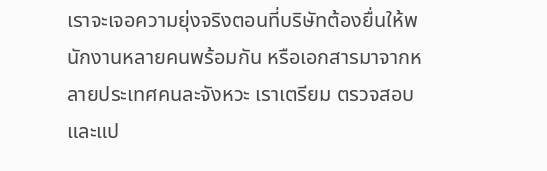เราจะเจอความยุ่งจริงตอนที่บริษัทต้องยื่นให้พนักงานหลายคนพร้อมกัน หรือเอกสารมาจากหลายประเทศคนละจังหวะ เราเตรียม ตรวจสอบ และแป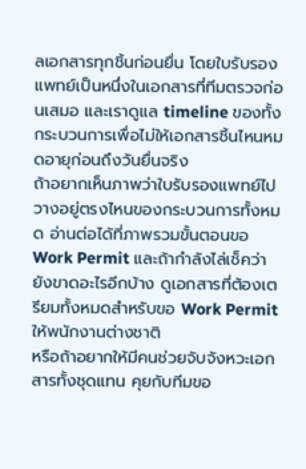ลเอกสารทุกชิ้นก่อนยื่น โดยใบรับรองแพทย์เป็นหนึ่งในเอกสารที่ทีมตรวจก่อนเสมอ และเราดูแล timeline ของทั้งกระบวนการเพื่อไม่ให้เอกสารชิ้นไหนหมดอายุก่อนถึงวันยื่นจริง
ถ้าอยากเห็นภาพว่าใบรับรองแพทย์ไปวางอยู่ตรงไหนของกระบวนการทั้งหมด อ่านต่อได้ที่ภาพรวมขั้นตอนขอ Work Permit และถ้ากำลังไล่เช็คว่ายังขาดอะไรอีกบ้าง ดูเอกสารที่ต้องเตรียมทั้งหมดสำหรับขอ Work Permit ให้พนักงานต่างชาติ
หรือถ้าอยากให้มีคนช่วยจับจังหวะเอกสารทั้งชุดแทน คุยกับทีมขอ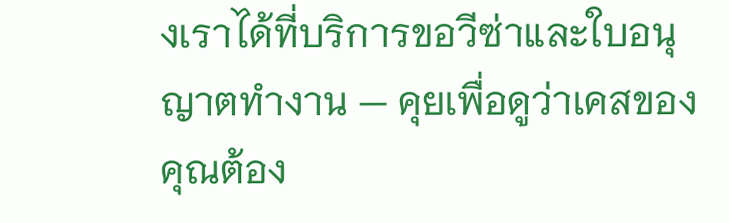งเราได้ที่บริการขอวีซ่าและใบอนุญาตทำงาน — คุยเพื่อดูว่าเคสของคุณต้อง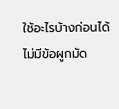ใช้อะไรบ้างก่อนได้ ไม่มีข้อผูกมัด